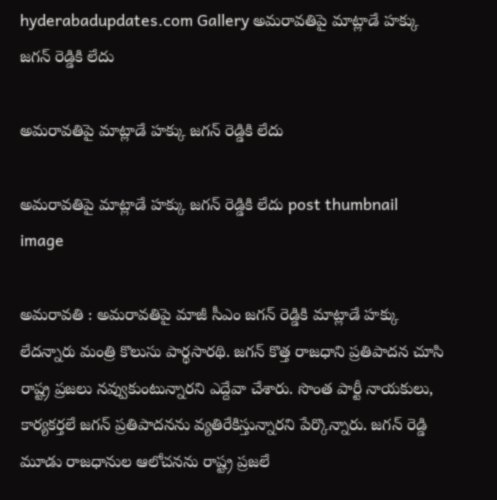hyderabadupdates.com Gallery అమ‌రావ‌తిపై మాట్లాడే హ‌క్కు జ‌గ‌న్ రెడ్డికి లేదు

అమ‌రావ‌తిపై మాట్లాడే హ‌క్కు జ‌గ‌న్ రెడ్డికి లేదు

అమ‌రావ‌తిపై మాట్లాడే హ‌క్కు జ‌గ‌న్ రెడ్డికి లేదు post thumbnail image

అమ‌రావ‌తి : అమ‌రావ‌తిపై మాజీ సీఎం జ‌గ‌న్ రెడ్డికి మాట్లాడే హ‌క్కు లేద‌న్నారు మంత్రి కొలుసు పార్థ‌సార‌థి. జగన్ కొత్త రాజధాని ప్రతిపాదన చూసి రాష్ట్ర ప్రజలు నవ్వుకుంటున్నారని ఎద్దేవా చేశారు. సొంత పార్టీ నాయకులు, కార్యకర్తలే జగన్ ప్రతిపాదనను వ్యతిరేకిస్తున్నారని పేర్కొన్నారు. జగన్ రెడ్డి మూడు రాజధానుల ఆలోచనను రాష్ట్ర ప్రజలే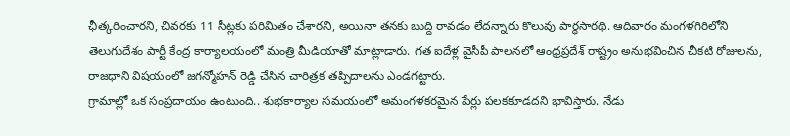ఛీత్క‌రించార‌ని, చివ‌ర‌కు 11 సీట్ల‌కు ప‌రిమితం చేశార‌ని, అయినా త‌న‌కు బుద్ది రావ‌డం లేద‌న్నారు కొలువు పార్థ‌సార‌థి. ఆదివారం మంగళగిరిలోని తెలుగుదేశం పార్టీ కేంద్ర కార్యాలయంలో మంత్రి మీడియాతో మాట్లాడారు. గత ఐదేళ్ల వైసీపీ పాలనలో ఆంధ్రప్రదేశ్ రాష్ట్రం అనుభవించిన చీకటి రోజులను, రాజధాని విషయంలో జగన్మోహన్ రెడ్డి చేసిన చారిత్రక తప్పిదాలను ఎండగట్టారు.
గ్రామాల్లో ఒక సంప్రదాయం ఉంటుంది.. శుభకార్యాల సమయంలో అమంగళకరమైన పేర్లు పలకకూడదని భావిస్తారు. నేడు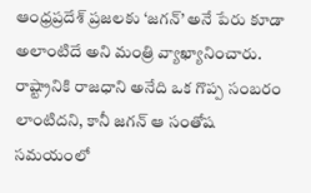ఆంధ్రప్రదేశ్ ప్రజలకు ‘జగన్’ అనే పేరు కూడా అలాంటిదే అని మంత్రి వ్యాఖ్యానించారు. రాష్ట్రానికి రాజధాని అనేది ఒక గొప్ప సంబరం లాంటిదని, కానీ జగన్ ఆ సంతోష సమయంలో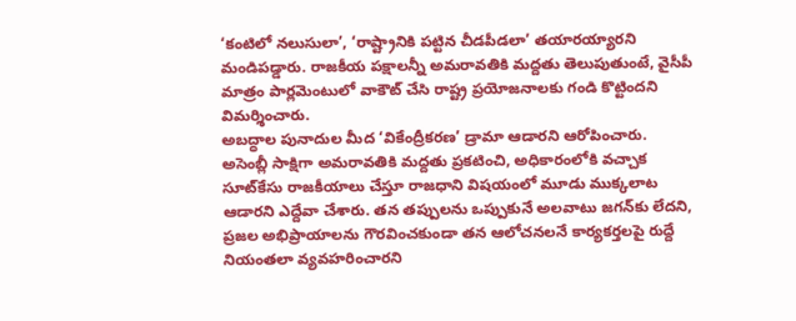‘కంటిలో నలుసులా’, ‘రాష్ట్రానికి పట్టిన చీడపీడలా’ తయారయ్యారని మండిపడ్డారు. రాజకీయ పక్షాలన్నీ అమరావతికి మద్దతు తెలుపుతుంటే, వైసీపీ మాత్రం పార్లమెంటులో వాకౌట్ చేసి రాష్ట్ర ప్రయోజనాలకు గండి కొట్టిందని విమర్శించారు.
అబద్ధాల పునాదుల మీద ‘వికేంద్రీకరణ’ డ్రామా ఆడార‌ని ఆరోపించారు. అసెంబ్లీ సాక్షిగా అమరావతికి మద్దతు ప్రకటించి, అధికారంలోకి వచ్చాక సూట్‌కేసు రాజకీయాలు చేస్తూ రాజధాని విషయంలో మూడు ముక్కలాట ఆడారని ఎద్దేవా చేశారు. తన తప్పులను ఒప్పుకునే అలవాటు జగన్‌కు లేదని, ప్రజల అభిప్రాయాలను గౌరవించకుండా తన ఆలోచనలనే కార్యకర్తలపై రుద్దే నియంతలా వ్యవహరించారని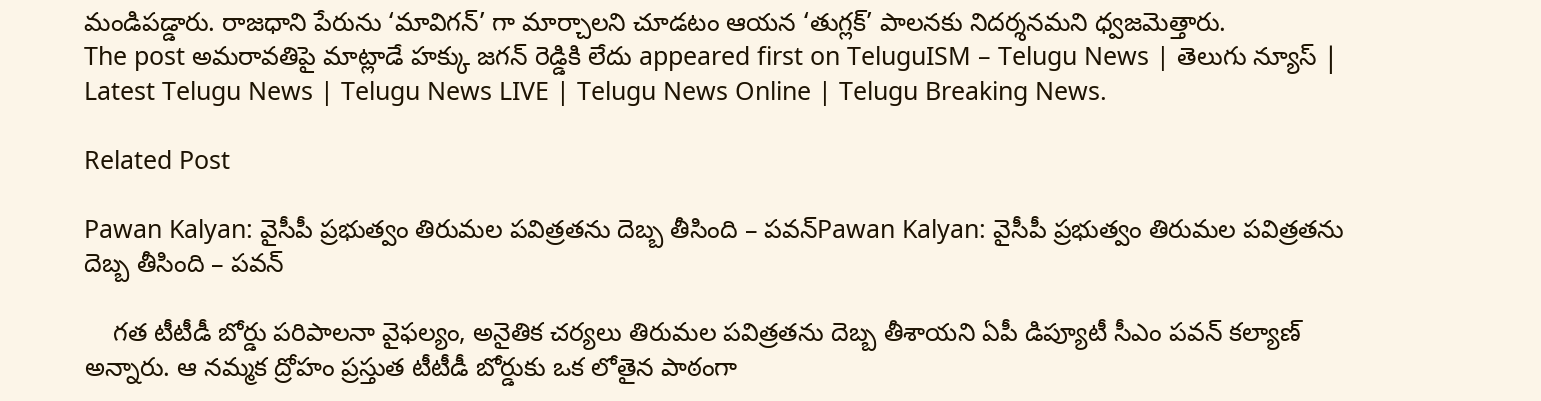మండిపడ్డారు. రాజధాని పేరును ‘మావిగన్’ గా మార్చాలని చూడటం ఆయన ‘తుగ్లక్’ పాలనకు నిదర్శనమని ధ్వజమెత్తారు.
The post అమ‌రావ‌తిపై మాట్లాడే హ‌క్కు జ‌గ‌న్ రెడ్డికి లేదు appeared first on TeluguISM – Telugu News | తెలుగు న్యూస్ | Latest Telugu News | Telugu News LIVE | Telugu News Online | Telugu Breaking News.

Related Post

Pawan Kalyan: వైసీపీ ప్రభుత్వం తిరుమల పవిత్రతను దెబ్బ తీసింది – పవన్Pawan Kalyan: వైసీపీ ప్రభుత్వం తిరుమల పవిత్రతను దెబ్బ తీసింది – పవన్

    గత టీటీడీ బోర్డు పరిపాలనా వైఫల్యం, అనైతిక చర్యలు తిరుమల పవిత్రతను దెబ్బ తీశాయని ఏపీ డిప్యూటీ సీఎం పవన్ కల్యాణ్ అన్నారు. ఆ నమ్మక ద్రోహం ప్రస్తుత టీటీడీ బోర్డుకు ఒక లోతైన పాఠంగా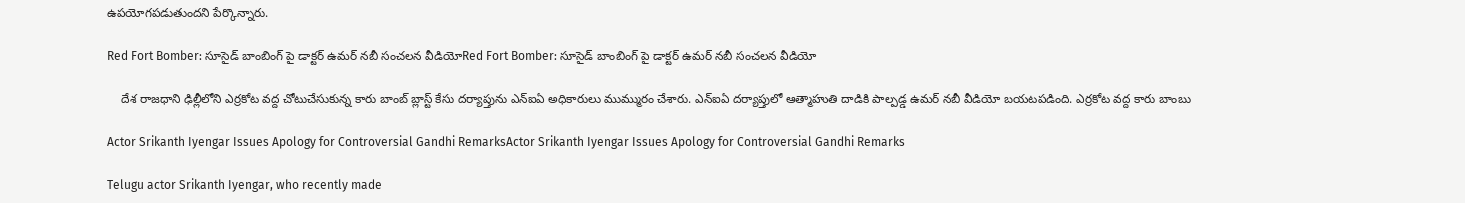ఉపయోగపడుతుందని పేర్కొన్నారు.

Red Fort Bomber: సూసైడ్‌ బాంబింగ్‌ పై డాక్టర్‌ ఉమర్‌ నబీ సంచలన వీడియోRed Fort Bomber: సూసైడ్‌ బాంబింగ్‌ పై డాక్టర్‌ ఉమర్‌ నబీ సంచలన వీడియో

    దేశ రాజధాని ఢిల్లీలోని ఎర్రకోట వద్ద చోటుచేసుకున్న కారు బాంబ్ బ్లాస్ట్ కేసు దర్యాప్తును ఎన్ఐఏ అధికారులు ముమ్మురం చేశారు. ఎన్ఐఏ దర్యాప్తులో ఆత్మాహుతి దాడికి పాల్పడ్డ ఉమర్ నబీ వీడియో బయటపడింది. ఎర్రకోట వద్ద కారు బాంబు

Actor Srikanth Iyengar Issues Apology for Controversial Gandhi RemarksActor Srikanth Iyengar Issues Apology for Controversial Gandhi Remarks

Telugu actor Srikanth Iyengar, who recently made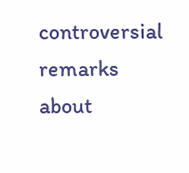controversial remarks about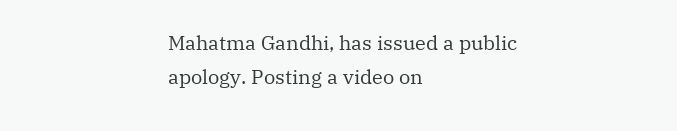Mahatma Gandhi, has issued a public apology. Posting a video on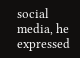social media, he expressed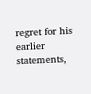regret for his earlier statements,